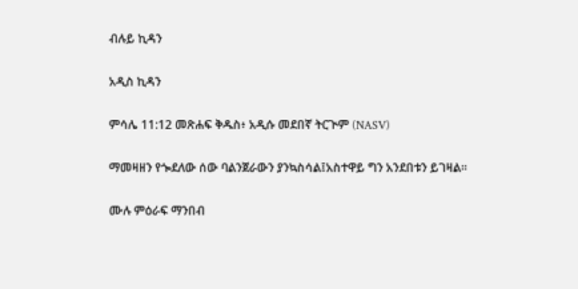ብሉይ ኪዳን

አዲስ ኪዳን

ምሳሌ 11:12 መጽሐፍ ቅዱስ፥ አዲሱ መደበኛ ትርጒም (NASV)

ማመዛዘን የጐደለው ሰው ባልንጀራውን ያንኳስሳል፤አስተዋይ ግን አንደበቱን ይገዛል።

ሙሉ ምዕራፍ ማንበብ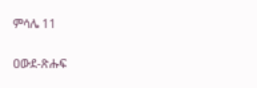ምሳሌ 11

ዐውደ-ጽሑፍ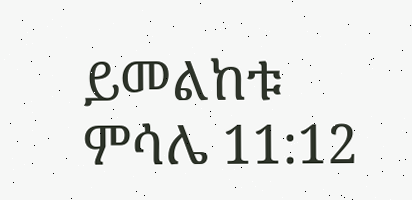ይመልከቱ ምሳሌ 11:12